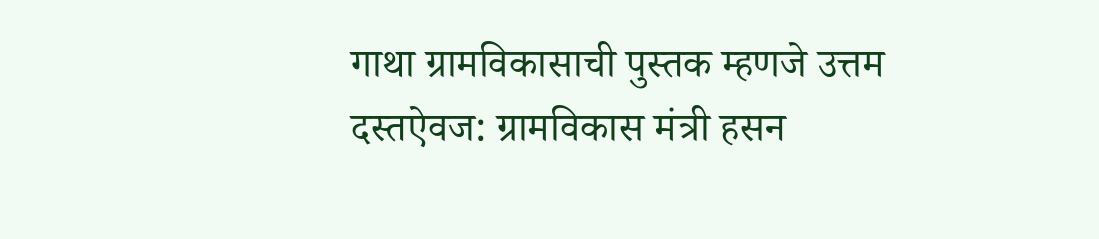गाथा ग्रामविकासाची पुस्तक म्हणजे उत्तम दस्तऐवज: ग्रामविकास मंत्री हसन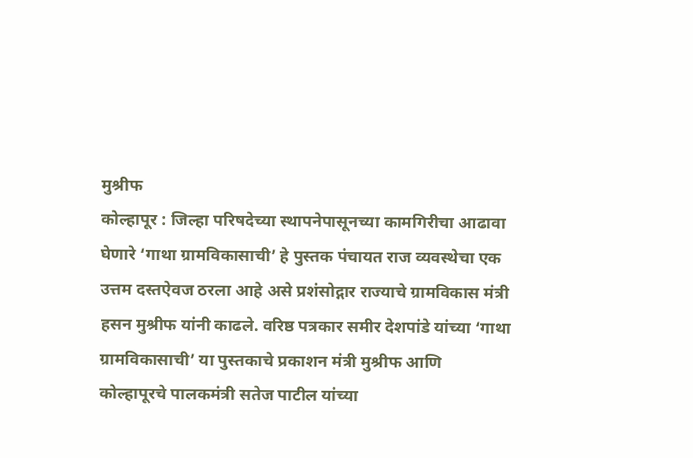मुश्रीफ
कोल्हापूर : जिल्हा परिषदेच्या स्थापनेपासूनच्या कामगिरीचा आढावा घेणारे ‘गाथा ग्रामविकासाची’ हे पुस्तक पंचायत राज व्यवस्थेचा एक उत्तम दस्तऐवज ठरला आहे असे प्रशंसोद्गार राज्याचे ग्रामविकास मंत्री हसन मुश्रीफ यांनी काढले. वरिष्ठ पत्रकार समीर देशपांडे यांच्या ‘गाथा ग्रामविकासाची’ या पुस्तकाचे प्रकाशन मंत्री मुश्रीफ आणि कोल्हापूरचे पालकमंत्री सतेज पाटील यांच्या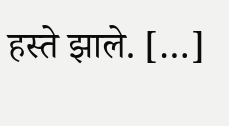हस्ते झाले. […]